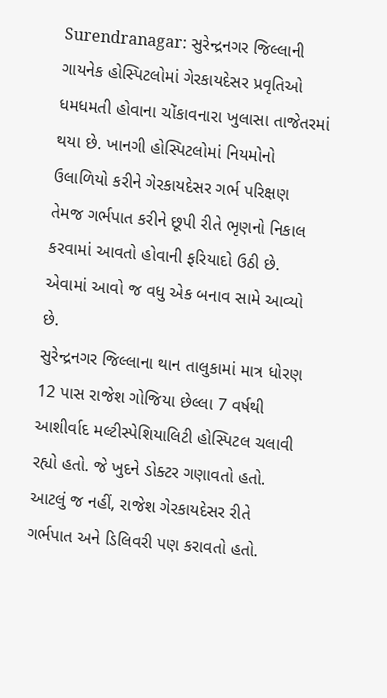Surendranagar: સુરેન્દ્રનગર જિલ્લાની ગાયનેક હોસ્પિટલોમાં ગેરકાયદેસર પ્રવૃતિઓ ધમધમતી હોવાના ચોંકાવનારા ખુલાસા તાજેતરમાં થયા છે. ખાનગી હોસ્પિટલોમાં નિયમોનો ઉલાળિયો કરીને ગેરકાયદેસર ગર્ભ પરિક્ષણ તેમજ ગર્ભપાત કરીને છૂપી રીતે ભૃણનો નિકાલ કરવામાં આવતો હોવાની ફરિયાદો ઉઠી છે. એવામાં આવો જ વધુ એક બનાવ સામે આવ્યો છે.
સુરેન્દ્રનગર જિલ્લાના થાન તાલુકામાં માત્ર ધોરણ 12 પાસ રાજેશ ગોજિયા છેલ્લા 7 વર્ષથી આશીર્વાદ મલ્ટીસ્પેશિયાલિટી હોસ્પિટલ ચલાવી રહ્યો હતો. જે ખુદને ડોક્ટર ગણાવતો હતો. આટલું જ નહીં, રાજેશ ગેરકાયદેસર રીતે ગર્ભપાત અને ડિલિવરી પણ કરાવતો હતો.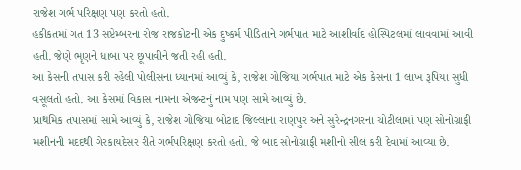રાજેશ ગર્ભ પરિક્ષણ પણ કરતો હતો.
હકીકતમાં ગત 13 સપ્ટેમ્બરના રોજ રાજકોટની એક દુષ્કર્મ પીડિતાને ગર્ભપાત માટે આશીર્વાદ હોસ્પિટલમાં લાવવામાં આવી હતી. જેણે ભૃણને ધાબા પર છૂપાવીને જતી રહી હતી.
આ કેસની તપાસ કરી રહેલી પોલીસના ધ્યાનમાં આવ્યું કે, રાજેશ ગોજિયા ગર્ભપાત માટે એક કેસના 1 લાખ રૂપિયા સુધી વસૂલતો હતો. આ કેસમાં વિકાસ નામના એજન્ટનું નામ પણ સામે આવ્યું છે.
પ્રાથમિક તપાસમાં સામે આવ્યું કે, રાજેશ ગોજિયા બોટાદ જિલ્લાના રાણપુર અને સુરેન્દ્રનગરના ચોટીલામાં પણ સોનોગ્રાફી મશીનની મદદથી ગેરકાયદેસર રીતે ગર્ભપરિક્ષણ કરતો હતો. જે બાદ સોનોગ્રાફી મશીનો સીલ કરી દેવામાં આવ્યા છે.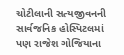ચોટીલાની સત્યજીવનની સાર્વજનિક હોસ્પિટલમાં પણ રાજેશ ગોજિયાના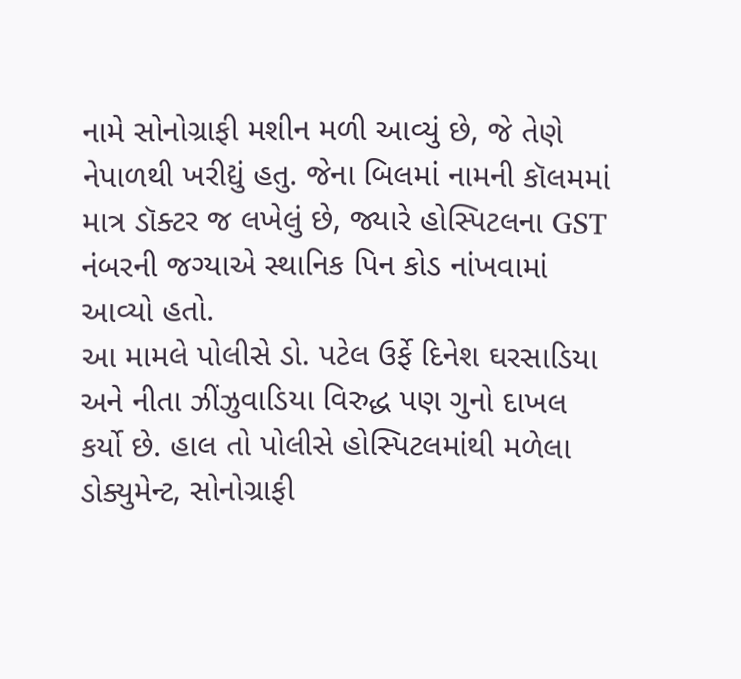નામે સોનોગ્રાફી મશીન મળી આવ્યું છે, જે તેણે નેપાળથી ખરીદ્યું હતુ. જેના બિલમાં નામની કૉલમમાં માત્ર ડૉક્ટર જ લખેલું છે, જ્યારે હોસ્પિટલના GST નંબરની જગ્યાએ સ્થાનિક પિન કોડ નાંખવામાં આવ્યો હતો.
આ મામલે પોલીસે ડો. પટેલ ઉર્ફે દિનેશ ઘરસાડિયા અને નીતા ઝીંઝુવાડિયા વિરુદ્ધ પણ ગુનો દાખલ કર્યો છે. હાલ તો પોલીસે હોસ્પિટલમાંથી મળેલા ડોક્યુમેન્ટ, સોનોગ્રાફી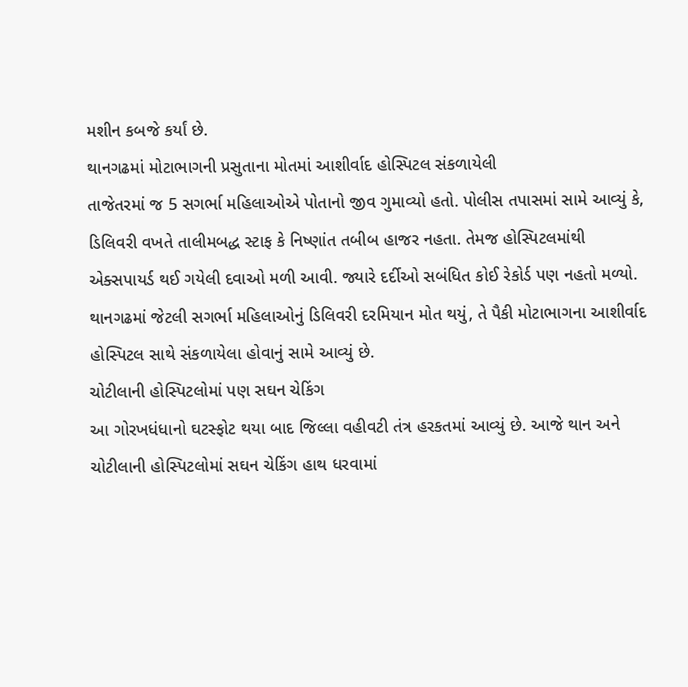મશીન કબજે કર્યાં છે.
થાનગઢમાં મોટાભાગની પ્રસુતાના મોતમાં આશીર્વાદ હોસ્પિટલ સંકળાયેલી
તાજેતરમાં જ 5 સગર્ભા મહિલાઓએ પોતાનો જીવ ગુમાવ્યો હતો. પોલીસ તપાસમાં સામે આવ્યું કે, ડિલિવરી વખતે તાલીમબદ્ધ સ્ટાફ કે નિષ્ણાંત તબીબ હાજર નહતા. તેમજ હોસ્પિટલમાંથી એક્સપાયર્ડ થઈ ગયેલી દવાઓ મળી આવી. જ્યારે દર્દીઓ સબંધિત કોઈ રેકોર્ડ પણ નહતો મળ્યો. થાનગઢમાં જેટલી સગર્ભા મહિલાઓનું ડિલિવરી દરમિયાન મોત થયું, તે પૈકી મોટાભાગના આશીર્વાદ હોસ્પિટલ સાથે સંકળાયેલા હોવાનું સામે આવ્યું છે.
ચોટીલાની હોસ્પિટલોમાં પણ સઘન ચેકિંગ
આ ગોરખધંધાનો ઘટસ્ફોટ થયા બાદ જિલ્લા વહીવટી તંત્ર હરકતમાં આવ્યું છે. આજે થાન અને ચોટીલાની હોસ્પિટલોમાં સઘન ચેકિંગ હાથ ધરવામાં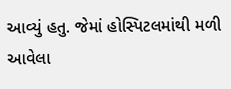આવ્યું હતુ. જેમાં હોસ્પિટલમાંથી મળી આવેલા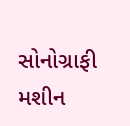સોનોગ્રાફી મશીન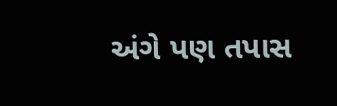અંગે પણ તપાસ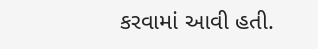કરવામાં આવી હતી.